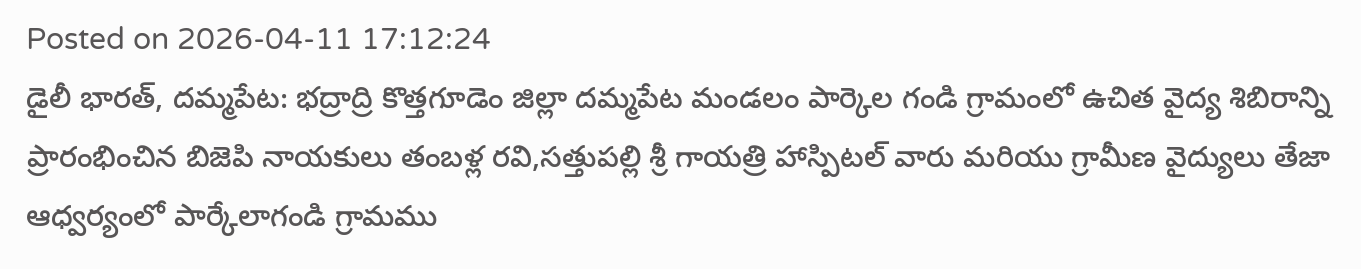Posted on 2026-04-11 17:12:24
డైలీ భారత్, దమ్మపేట: భద్రాద్రి కొత్తగూడెం జిల్లా దమ్మపేట మండలం పార్కెల గండి గ్రామంలో ఉచిత వైద్య శిబిరాన్ని ప్రారంభించిన బిజెపి నాయకులు తంబళ్ల రవి,సత్తుపల్లి శ్రీ గాయత్రి హాస్పిటల్ వారు మరియు గ్రామీణ వైద్యులు తేజా ఆధ్వర్యంలో పార్కేలాగండి గ్రామము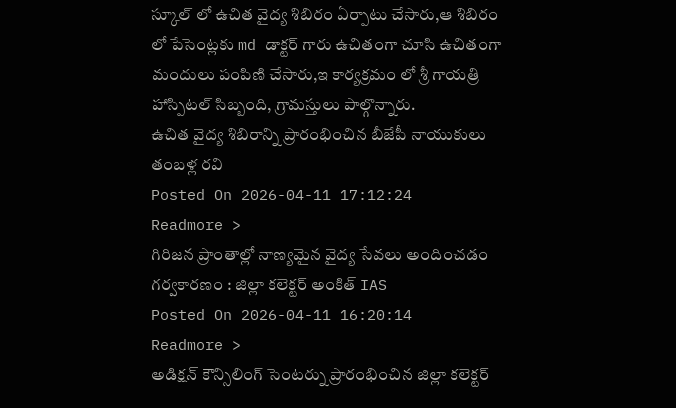స్కూల్ లో ఉచిత వైద్య శిబిరం ఏర్పాటు చేసారు,ఆ శిబిరం లో పేసెంట్లకు md డాక్టర్ గారు ఉచితంగా చూసి ఉచితంగా మందులు పంపిణి చేసారు,ఇ కార్యక్రమం లో శ్రీ గాయత్రి హాస్పిటల్ సిబ్బంది, గ్రామస్తులు పాల్గొన్నారు.
ఉచిత వైద్య శిబిరాన్ని ప్రారంభించిన బీజేపీ నాయుకులు తంబళ్ల రవి
Posted On 2026-04-11 17:12:24
Readmore >
గిరిజన ప్రాంతాల్లో నాణ్యమైన వైద్య సేవలు అందించడం గర్వకారణం : జిల్లా కలెక్టర్ అంకిత్ IAS
Posted On 2026-04-11 16:20:14
Readmore >
అడిక్షన్ కౌన్సిలింగ్ సెంటర్ను ప్రారంభించిన జిల్లా కలెక్టర్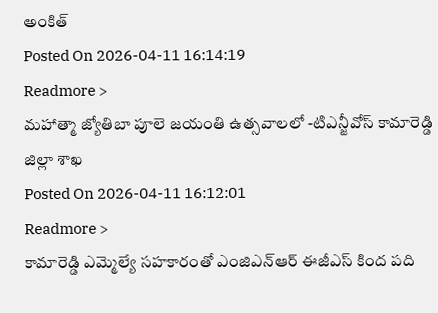అంకిత్
Posted On 2026-04-11 16:14:19
Readmore >
మహాత్మా జ్యోతిబా పూలె జయంతి ఉత్సవాలలో -టిఎన్జీవోస్ కామారెడ్డి జిల్లా శాఖ
Posted On 2026-04-11 16:12:01
Readmore >
కామారెడ్డి ఎమ్మెల్యే సహకారంతో ఎంజిఎన్ఆర్ ఈజీఎస్ కింద పది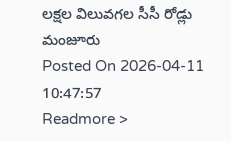లక్షల విలువగల సీసీ రోడ్లు మంజూరు
Posted On 2026-04-11 10:47:57
Readmore >